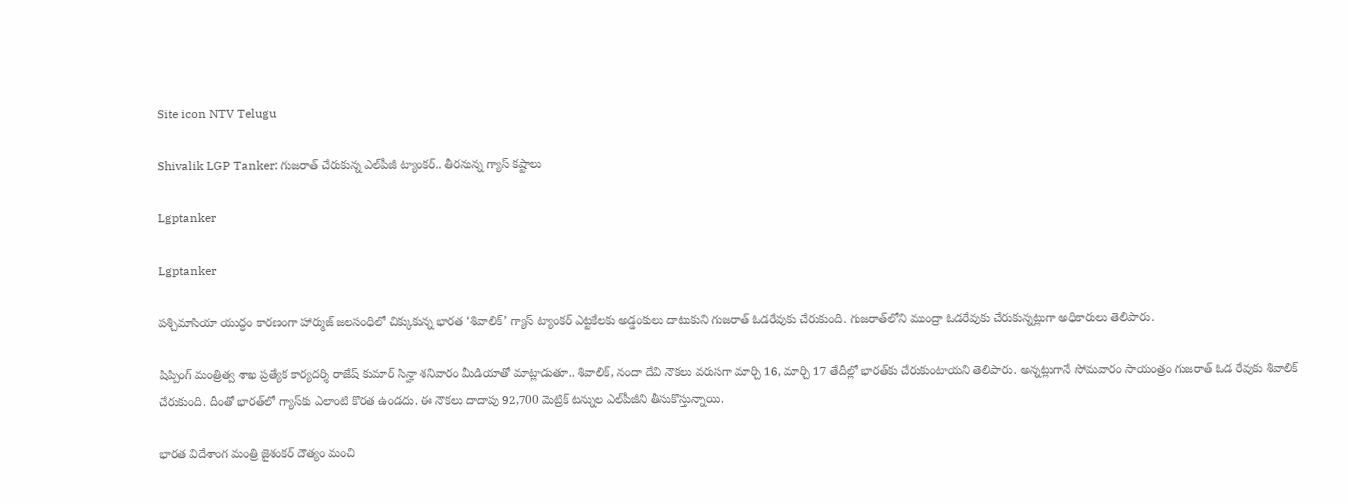Site icon NTV Telugu

Shivalik LGP Tanker: గుజరాత్ చేరుకున్న ఎల్‌పీజీ ట్యాంకర్.. తీరనున్న గ్యాస్ కష్టాలు

Lgptanker

Lgptanker

పశ్చిమాసియా యుద్ధం కారణంగా హార్ముజ్ జలసంధిలో చిక్కుకున్న భారత ‘శివాలిక్’ గ్యాస్ ట్యాంకర్ ఎట్టకేలకు అడ్డంకులు దాటుకుని గుజరాత్ ఓడరేవుకు చేరుకుంది. గుజరాత్‌లోని ముంద్రా ఓడరేవుకు చేరుకున్నట్లుగా అధికారులు తెలిపారు.

షిప్పింగ్ మంత్రిత్వ శాఖ ప్రత్యేక కార్యదర్శి రాజేష్ కుమార్ సిన్హా శనివారం మీడియాతో మాట్లాడుతూ.. శివాలిక్, నందా దేవి నౌకలు వరుసగా మార్చి 16, మార్చి 17 తేదీల్లో భారత్‌కు చేరుకుంటాయని తెలిపారు. అన్నట్లుగానే సోమవారం సాయంత్రం గుజరాత్ ఓడ రేవుకు శివాలిక్ చేరుకుంది. దీంతో భారత్‌లో గ్యాస్‌కు ఎలాంటి కొరత ఉండదు. ఈ నౌకలు దాదాపు 92,700 మెట్రిక్ టన్నుల ఎల్‌పీజీని తీసుకొస్తున్నాయి.

భారత విదేశాంగ మంత్రి జైశంకర్ దౌత్యం మంచి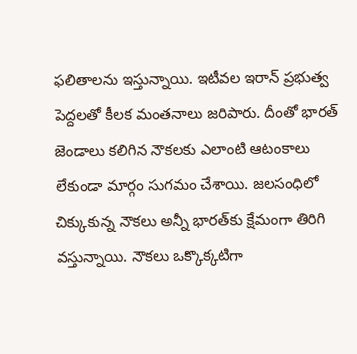ఫలితాలను ఇస్తున్నాయి. ఇటీవల ఇరాన్ ప్రభుత్వ పెద్దలతో కీలక మంతనాలు జరిపారు. దీంతో భారత్ జెండాలు కలిగిన నౌకలకు ఎలాంటి ఆటంకాలు లేకుండా మార్గం సుగమం చేశాయి. జలసంధిలో చిక్కుకున్న నౌకలు అన్నీ భారత్‌కు క్షేమంగా తిరిగి వస్తున్నాయి. నౌకలు ఒక్కొక్కటిగా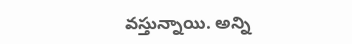వస్తున్నాయి. అన్ని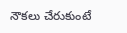నౌకలు చేరుకుంటే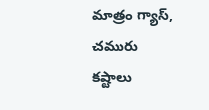మాత్రం గ్యాస్, చమురు కష్టాలు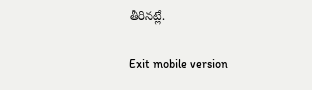తీరినట్లే.

Exit mobile version